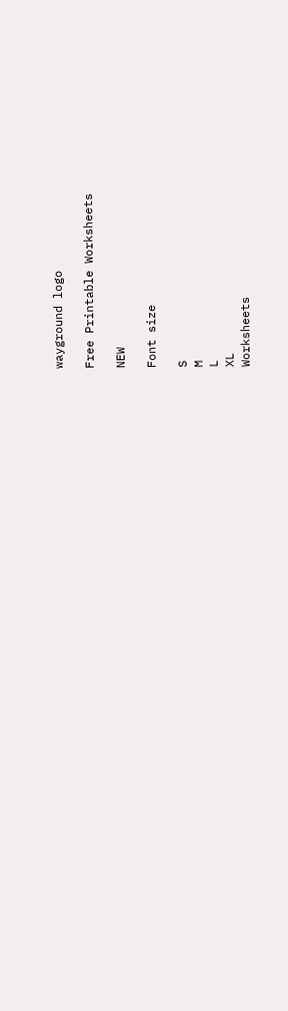wayground logo

Free Printable Worksheets

NEW

Font size

S
M
L
XL
Worksheets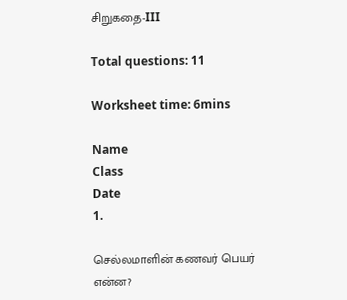சிறுகதை-III

Total questions: 11

Worksheet time: 6mins

Name
Class
Date
1.

செல்லமாளின் கணவர் பெயர் என்ன?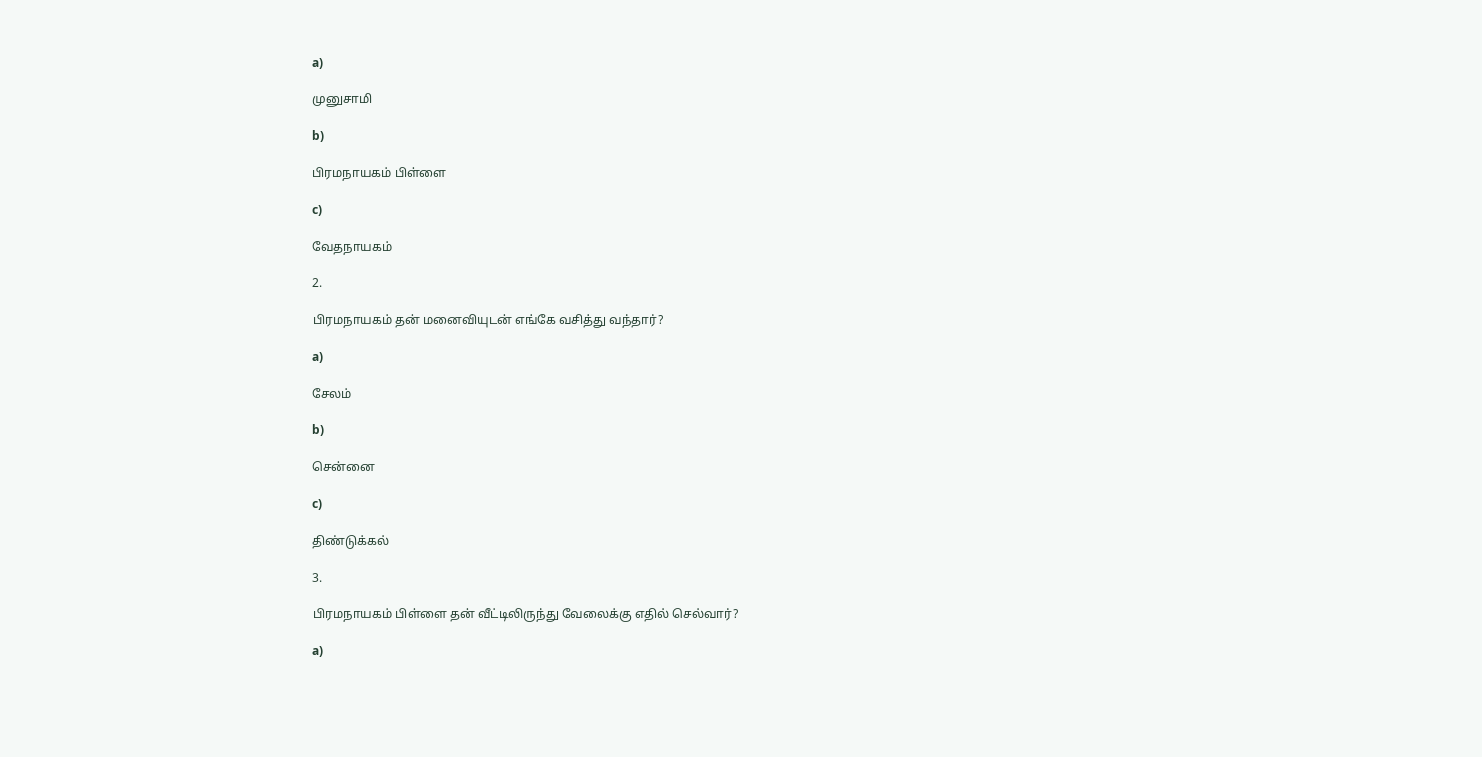a)

முனுசாமி

b)

பிரமநாயகம் பிள்ளை

c)

வேதநாயகம்

2.

பிரமநாயகம் தன் மனைவியுடன் எங்கே வசித்து வந்தார்?

a)

சேலம்

b)

சென்னை

c)

திண்டுக்கல்

3.

பிரமநாயகம் பிள்ளை தன் வீட்டிலிருந்து வேலைக்கு எதில் செல்வார்?

a)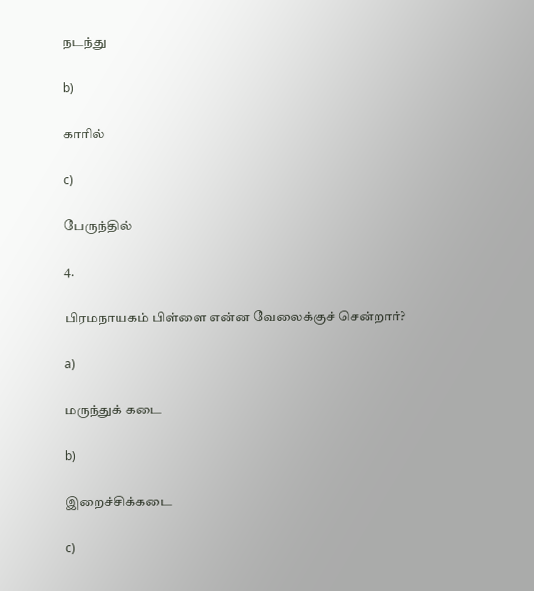நடந்து

b)

காரில்

c)

பேருந்தில்

4.

பிரமநாயகம் பிள்ளை என்ன வேலைக்குச் சென்றார்?

a)

மருந்துக் கடை

b)

இறைச்சிக்கடை

c)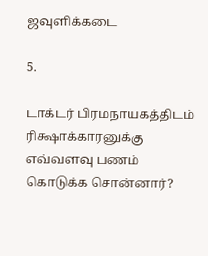ஜவுளிக்கடை

5.

டாக்டர் பிரமநாயகத்திடம் ரிக்ஷாக்காரனுக்கு எவ்வளவு பணம் கொடுக்க சொன்னார்?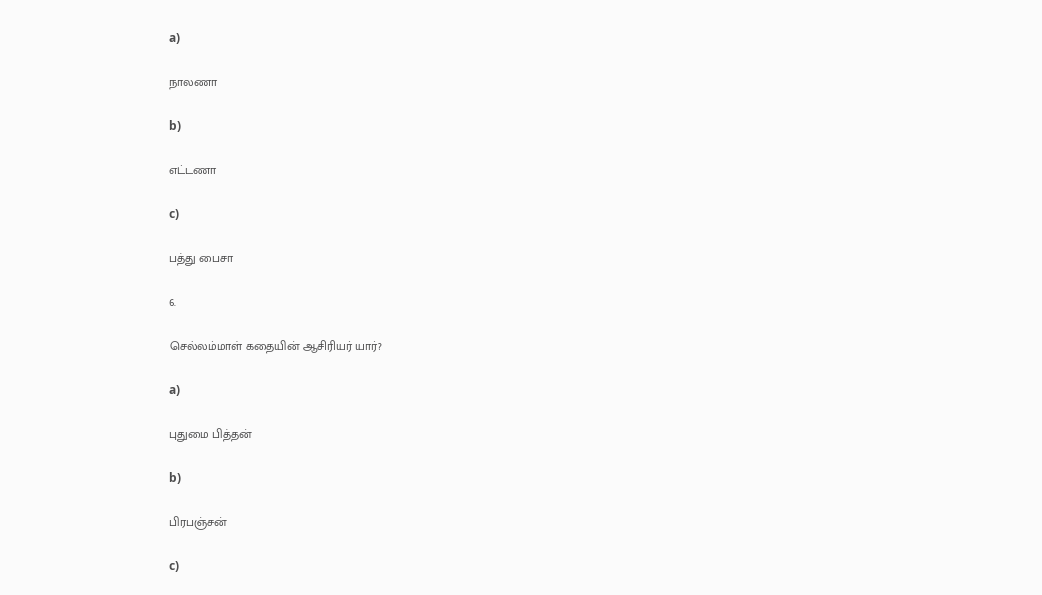a)

நாலணா

b)

எட்டணா

c)

பத்து பைசா

6.

செல்லம்மாள் கதையின் ஆசிரியர் யார்?

a)

புதுமை பித்தன்

b)

பிரபஞ்சன்

c)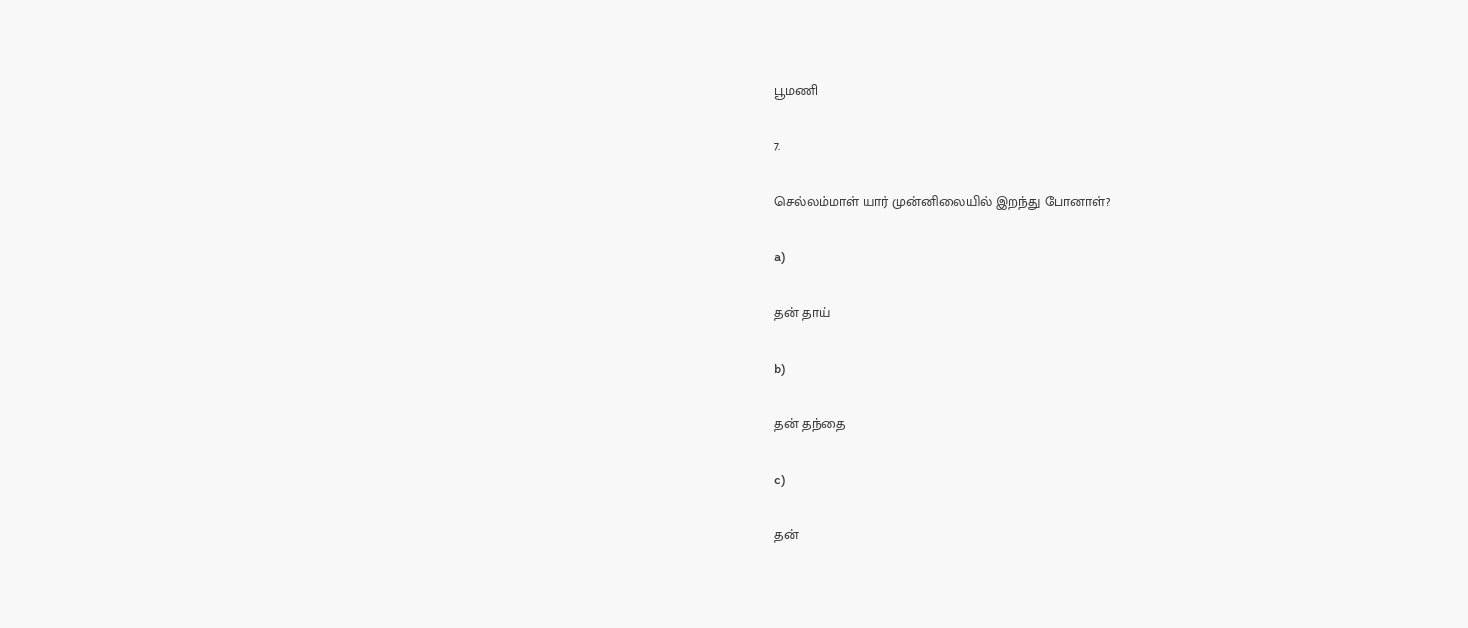பூமணி

7.

செல்லம்மாள் யார் முன்னிலையில் இறந்து போனாள்?

a)

தன் தாய்

b)

தன் தந்தை

c)

தன்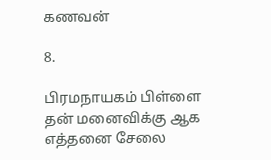கணவன்

8.

பிரமநாயகம் பிள்ளை தன் மனைவிக்கு ஆக எத்தனை சேலை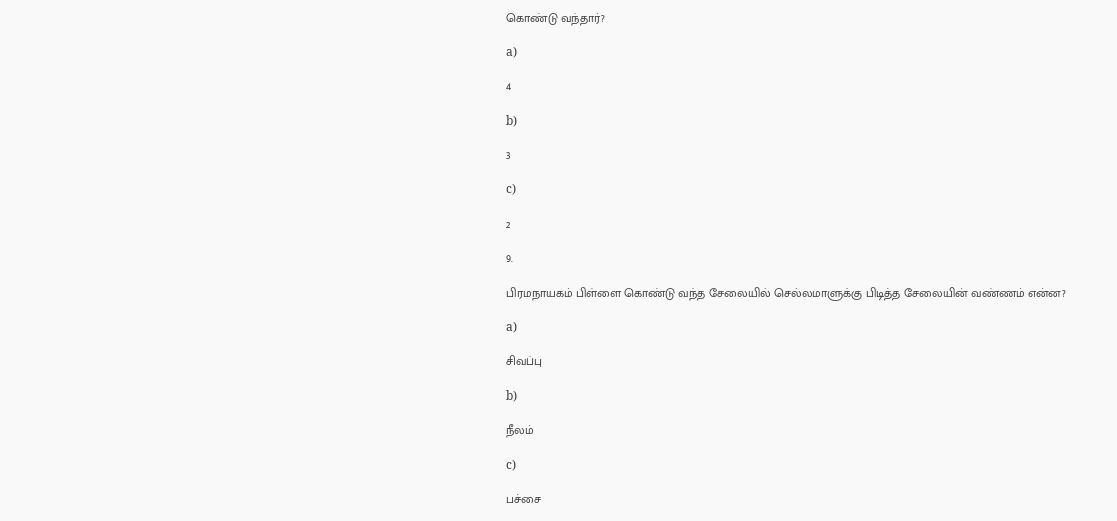கொண்டு வந்தார்?

a)

4

b)

3

c)

2

9.

பிரமநாயகம் பிள்ளை கொண்டு வந்த சேலையில் செல்லமாளுக்கு பிடித்த சேலையின் வண்ணம் என்ன?

a)

சிவப்பு

b)

நீலம்

c)

பச்சை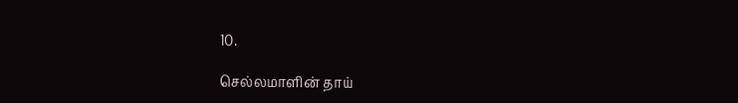10.

செல்லமாளின் தாய்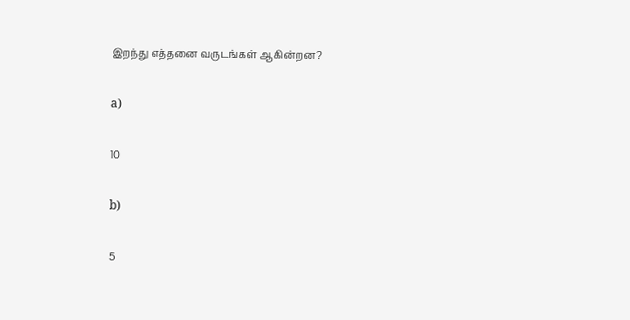இறந்து எத்தனை வருடங்கள் ஆகின்றன?

a)

10

b)

5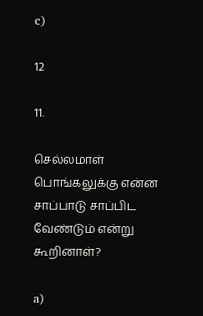c)

12

11.

செல்லமாள் பொங்கலுக்கு என்ன சாப்பாடு சாப்பிட வேண்டும் என்று கூறினாள்?

a)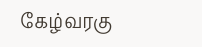கேழ்வரகு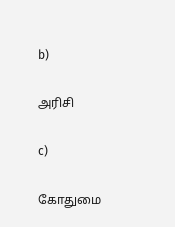b)

அரிசி

c)

கோதுமை